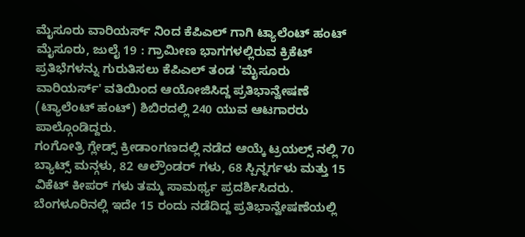ಮೈಸೂರು ವಾರಿಯರ್ಸ್ ನಿಂದ ಕೆಪಿಎಲ್ ಗಾಗಿ ಟ್ಯಾಲೆಂಟ್ ಹಂಟ್
ಮೈಸೂರು, ಜುಲೈ 19 : ಗ್ರಾಮೀಣ ಭಾಗಗಳಲ್ಲಿರುವ ಕ್ರಿಕೆಟ್ ಪ್ರತಿಭೆಗಳನ್ನು ಗುರುತಿಸಲು ಕೆಪಿಎಲ್ ತಂಡ 'ಮೈಸೂರು ವಾರಿಯರ್ಸ್' ವತಿಯಿಂದ ಆಯೋಜಿಸಿದ್ದ ಪ್ರತಿಭಾನ್ವೇಷಣೆ (ಟ್ಯಾಲೆಂಟ್ ಹಂಟ್) ಶಿಬಿರದಲ್ಲಿ 240 ಯುವ ಆಟಗಾರರು ಪಾಲ್ಗೊಂಡಿದ್ದರು.
ಗಂಗೋತ್ರಿ ಗ್ಲೇಡ್ಸ್ ಕ್ರೀಡಾಂಗಣದಲ್ಲಿ ನಡೆದ ಆಯ್ಕೆ ಟ್ರಯಲ್ಸ್ ನಲ್ಲಿ 70 ಬ್ಯಾಟ್ಸ್ ಮನ್ಗಳು, 82 ಆಲ್ರೌಂಡರ್ ಗಳು, 68 ಸ್ಪಿನ್ನರ್ಗಳು ಮತ್ತು 15 ವಿಕೆಟ್ ಕೀಪರ್ ಗಳು ತಮ್ಮ ಸಾಮರ್ಥ್ಯ ಪ್ರದರ್ಶಿಸಿದರು.
ಬೆಂಗಳೂರಿನಲ್ಲಿ ಇದೇ 15 ರಂದು ನಡೆದಿದ್ದ ಪ್ರತಿಭಾನ್ವೇಷಣೆಯಲ್ಲಿ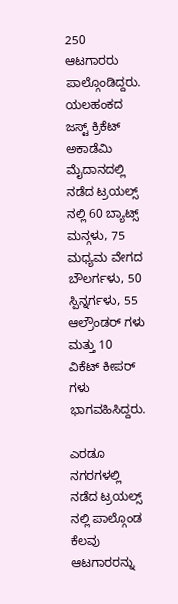250 ಆಟಗಾರರು ಪಾಲ್ಗೊಂಡಿದ್ದರು. ಯಲಹಂಕದ ಜಸ್ಟ್ ಕ್ರಿಕೆಟ್ ಅಕಾಡೆಮಿ ಮೈದಾನದಲ್ಲಿ ನಡೆದ ಟ್ರಯಲ್ಸ್ ನಲ್ಲಿ 60 ಬ್ಯಾಟ್ಸ್ ಮನ್ಗಳು, 75 ಮಧ್ಯಮ ವೇಗದ ಬೌಲರ್ಗಳು, 50 ಸ್ಪಿನ್ನರ್ಗಳು, 55 ಆಲ್ರೌಂಡರ್ ಗಳು ಮತ್ತು 10 ವಿಕೆಟ್ ಕೀಪರ್ ಗಳು ಭಾಗವಹಿಸಿದ್ದರು.

ಎರಡೂ ನಗರಗಳಲ್ಲಿ ನಡೆದ ಟ್ರಯಲ್ಸ್ ನಲ್ಲಿ ಪಾಲ್ಗೊಂಡ ಕೆಲವು ಆಟಗಾರರನ್ನು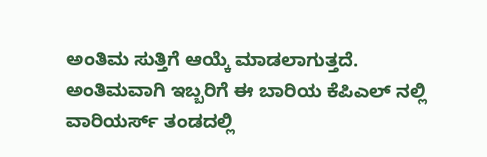ಅಂತಿಮ ಸುತ್ತಿಗೆ ಆಯ್ಕೆ ಮಾಡಲಾಗುತ್ತದೆ. ಅಂತಿಮವಾಗಿ ಇಬ್ಬರಿಗೆ ಈ ಬಾರಿಯ ಕೆಪಿಎಲ್ ನಲ್ಲಿ ವಾರಿಯರ್ಸ್ ತಂಡದಲ್ಲಿ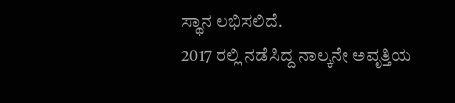ಸ್ಥಾನ ಲಭಿಸಲಿದೆ.
2017 ರಲ್ಲಿ ನಡೆಸಿದ್ದ ನಾಲ್ಕನೇ ಅವೃತ್ತಿಯ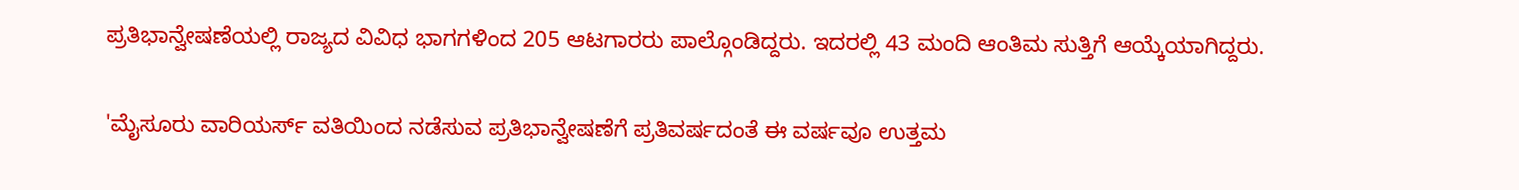ಪ್ರತಿಭಾನ್ವೇಷಣೆಯಲ್ಲಿ ರಾಜ್ಯದ ವಿವಿಧ ಭಾಗಗಳಿಂದ 205 ಆಟಗಾರರು ಪಾಲ್ಗೊಂಡಿದ್ದರು. ಇದರಲ್ಲಿ 43 ಮಂದಿ ಆಂತಿಮ ಸುತ್ತಿಗೆ ಆಯ್ಕೆಯಾಗಿದ್ದರು.

'ಮೈಸೂರು ವಾರಿಯರ್ಸ್ ವತಿಯಿಂದ ನಡೆಸುವ ಪ್ರತಿಭಾನ್ವೇಷಣೆಗೆ ಪ್ರತಿವರ್ಷದಂತೆ ಈ ವರ್ಷವೂ ಉತ್ತಮ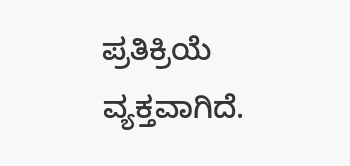ಪ್ರತಿಕ್ರಿಯೆ ವ್ಯಕ್ತವಾಗಿದೆ.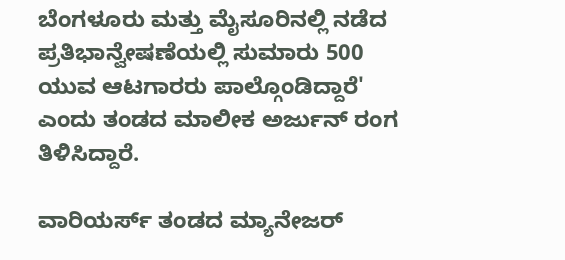ಬೆಂಗಳೂರು ಮತ್ತು ಮೈಸೂರಿನಲ್ಲಿ ನಡೆದ ಪ್ರತಿಭಾನ್ವೇಷಣೆಯಲ್ಲಿ ಸುಮಾರು 500 ಯುವ ಆಟಗಾರರು ಪಾಲ್ಗೊಂಡಿದ್ದಾರೆ' ಎಂದು ತಂಡದ ಮಾಲೀಕ ಅರ್ಜುನ್ ರಂಗ ತಿಳಿಸಿದ್ದಾರೆ.

ವಾರಿಯರ್ಸ್ ತಂಡದ ಮ್ಯಾನೇಜರ್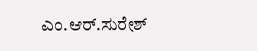ಎಂ.ಆರ್.ಸುರೇಶ್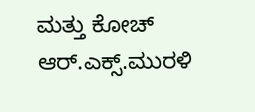ಮತ್ತು ಕೋಚ್ ಆರ್.ಎಕ್ಸ್.ಮುರಳಿ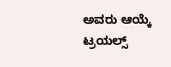ಅವರು ಆಯ್ಕೆ ಟ್ರಯಲ್ಸ್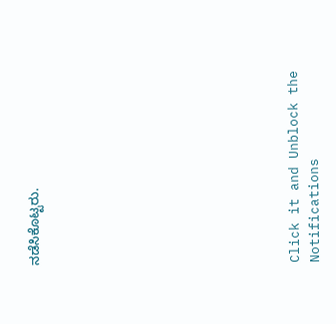ನಡೆಸಿಕೊಟ್ಟರು.












Click it and Unblock the Notifications